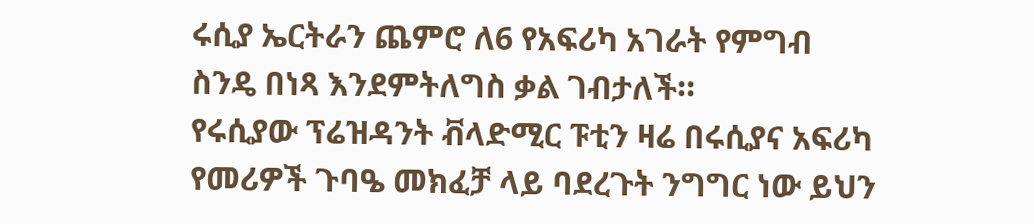ሩሲያ ኤርትራን ጨምሮ ለ6 የአፍሪካ አገራት የምግብ ስንዴ በነጻ እንደምትለግስ ቃል ገብታለች።
የሩሲያው ፕሬዝዳንት ቭላድሚር ፑቲን ዛሬ በሩሲያና አፍሪካ የመሪዎች ጉባዔ መክፈቻ ላይ ባደረጉት ንግግር ነው ይህን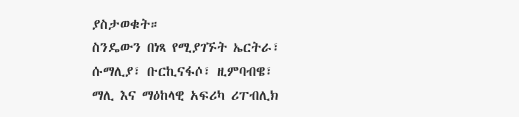ያስታወቁት።
ስንዴውን በነጻ የሚያገኙት ኤርትራ፣ ሱማሊያ፣ ቡርኪናፋሶ፣ ዚምባብዌ፣ ማሊ እና ማዕከላዊ አፍሪካ ሪፐብሊክ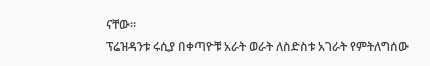ናቸው።
ፕሬዝዳንቱ ሩሲያ በቀጣዮቹ አራት ወራት ለስድስቱ አገራት የምትለግሰው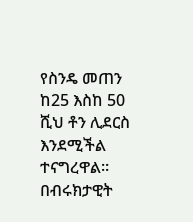የስንዴ መጠን ከ25 እስከ 50 ሺህ ቶን ሊደርስ እንደሚችል ተናግረዋል።
በብሩክታዊት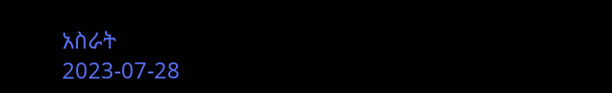አስራት
2023-07-28